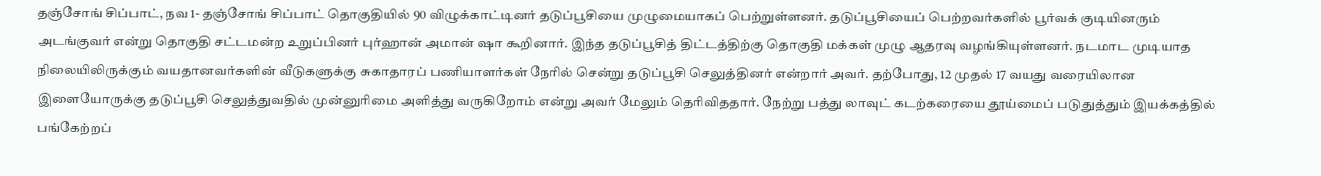தஞ்சோங் சிப்பாட், நவ 1- தஞ்சோங் சிப்பாட் தொகுதியில் 90 விழுக்காட்டினர் தடுப்பூசியை முழுமையாகப் பெற்றுள்ளனர். தடுப்பூசியைப் பெற்றவர்களில் பூர்வக் குடியினரும் அடங்குவர் என்று தொகுதி சட்டமன்ற உறுப்பினர் புர்ஹான் அமான் ஷா கூறினார். இந்த தடுப்பூசித் திட்டத்திற்கு தொகுதி மக்கள் முழு ஆதரவு வழங்கியுள்ளனர். நடமாட முடியாத நிலையிலிருக்கும் வயதானவர்களின் வீடுகளுக்கு சுகாதாரப் பணியாளர்கள் நேரில் சென்று தடுப்பூசி செலுத்தினர் என்றார் அவர். தற்போது, 12 முதல் 17 வயது வரையிலான இளையோருக்கு தடுப்பூசி செலுத்துவதில் முன்னுரிமை அளித்து வருகிறோம் என்று அவர் மேலும் தெரிவிததார். நேற்று பத்து லாவுட் கடற்கரையை தூய்மைப் படுதுத்தும் இயக்கத்தில் பங்கேற்றப்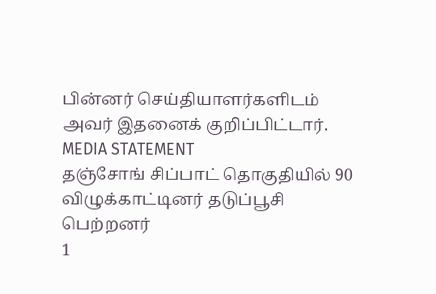பின்னர் செய்தியாளர்களிடம் அவர் இதனைக் குறிப்பிட்டார்.
MEDIA STATEMENT
தஞ்சோங் சிப்பாட் தொகுதியில் 90 விழுக்காட்டினர் தடுப்பூசி பெற்றனர்
1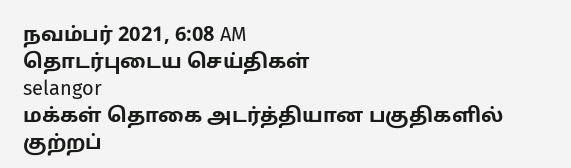நவம்பர் 2021, 6:08 AM
தொடர்புடைய செய்திகள்
selangor
மக்கள் தொகை அடர்த்தியான பகுதிகளில் குற்றப்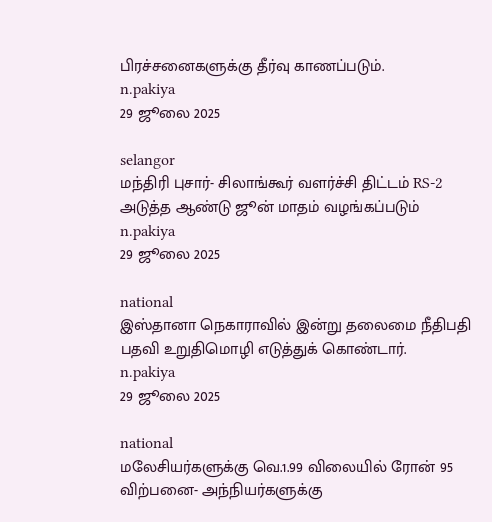பிரச்சனைகளுக்கு தீர்வு காணப்படும்.
n.pakiya
29 ஜூலை 2025

selangor
மந்திரி புசார்- சிலாங்கூர் வளர்ச்சி திட்டம் RS-2 அடுத்த ஆண்டு ஜூன் மாதம் வழங்கப்படும்
n.pakiya
29 ஜூலை 2025

national
இஸ்தானா நெகாராவில் இன்று தலைமை நீதிபதி பதவி உறுதிமொழி எடுத்துக் கொண்டார்.
n.pakiya
29 ஜூலை 2025

national
மலேசியர்களுக்கு வெ.1.99 விலையில் ரோன் 95 விற்பனை- அந்நியர்களுக்கு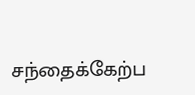சந்தைக்கேற்ப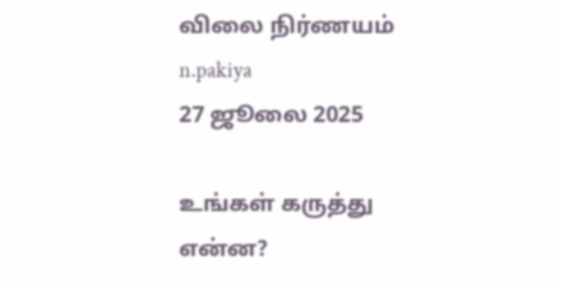விலை நிர்ணயம்
n.pakiya
27 ஜூலை 2025

உங்கள் கருத்து என்ன?